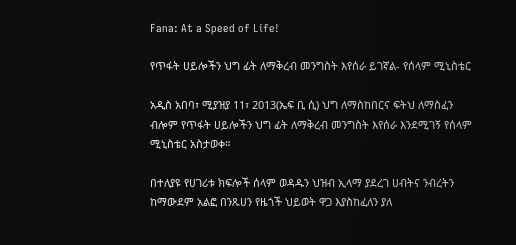Fana: At a Speed of Life!

የጥፋት ሀይሎችን ህግ ፊት ለማቅረብ መንግስት እየሰራ ይገኛል- የሰላም ሚኒስቴር

አዲስ አበባ፣ ሚያዝያ 11፣ 2013(ኤፍ ቢ ሲ) ህግ ለማስከበርና ፍትህ ለማስፈን ብሎም የጥፋት ሀይሎችን ህግ ፊት ለማቅረብ መንግስት እየሰራ እንደሚገኝ የሰላም ሚኒስቴር አስታወቀ።

በተለያዩ የሀገሪቱ ክፍሎች ሰላም ወዳዱን ህዝብ ኢላማ ያደረገ ሀብትና ንብረትን ከማውደም አልፎ በንጹሀን የዜጎች ህይወት ዋጋ እያስከፈለን ያለ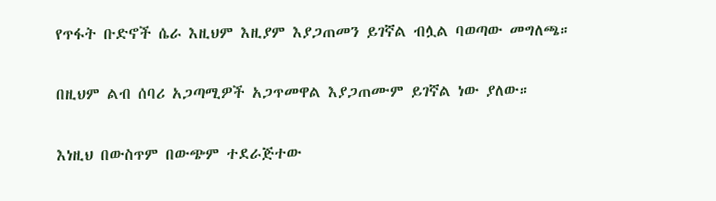የጥፋት ቡድኖች ሴራ እዚህም እዚያም እያጋጠመን ይገኛል ብሏል ባወጣው መግለጫ።

በዚህም ልብ ሰባሪ አጋጣሚዎች አጋጥመዋል እያጋጠሙም ይገኛል ነው ያለው።

እነዚህ በውስጥም በውጭም ተደራጅተው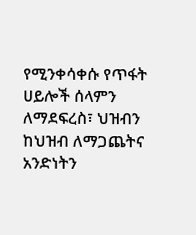የሚንቀሳቀሱ የጥፋት ሀይሎች ሰላምን ለማደፍረስ፣ ህዝብን ከህዝብ ለማጋጨትና አንድነትን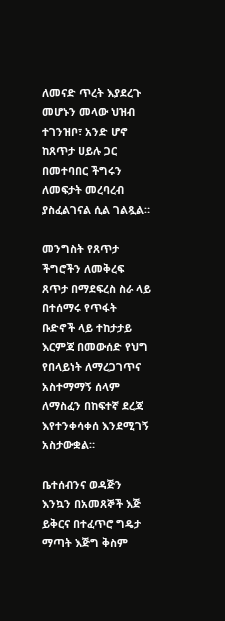ለመናድ ጥረት እያደረጉ መሆኑን መላው ህዝብ ተገንዝቦ፣ አንድ ሆኖ ከጸጥታ ሀይሉ ጋር በመተባበር ችግሩን ለመፍታት መረባረብ  ያስፈልገናል ሲል ገልጿል።

መንግስት የጸጥታ ችግሮችን ለመቅረፍ ጸጥታ በማደፍረስ ስራ ላይ በተሰማሩ የጥፋት ቡድኖች ላይ ተከታታይ እርምጃ በመውሰድ የህግ የበላይነት ለማረጋገጥና አስተማማኝ ሰላም ለማስፈን በከፍተኛ ደረጃ እየተንቀሳቀሰ እንደሚገኝ አስታውቋል።

ቤተሰብንና ወዳጅን እንኳን በአመጸኞች እጅ ይቅርና በተፈጥሮ ግዴታ ማጣት እጅግ ቅስም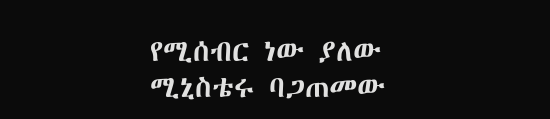የሚሰብር ነው ያለው ሚኒስቴሩ ባጋጠመው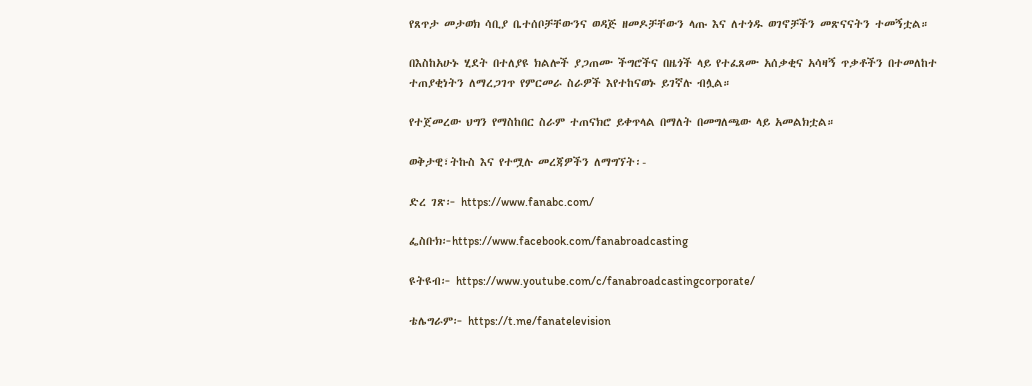የጸጥታ መታወክ ሳቢያ ቤተሰቦቻቸውንና ወዳጅ ዘመዶቻቸውን ላጡ እና ለተጎዱ ወገኖቻችን መጽናናትን ተመኝቷል።

በእስከአሁኑ ሂደት በተለያዩ ክልሎች ያጋጠሙ ችግሮችና በዜጎች ላይ የተፈጸሙ አሰቃቂና አሳዛኝ ጥቃቶችን በተመለከተ ተጠያቂነትን ለማረጋገጥ የምርመራ ስራዎች እየተከናወኑ ይገኛሉ ብሏል።

የተጀመረው ህግን የማስከበር ስራም ተጠናክሮ ይቀጥላል በማለት በመግለጫው ላይ አመልክቷል።

ወቅታዊ፣ትኩስ እና የተሟሉ መረጃዎችን ለማግኘት፡-

ድረ ገጽ፦ https://www.fanabc.com/

ፌስቡክ፦https://www.facebook.com/fanabroadcasting

ዩትዩብ፦ https://www.youtube.com/c/fanabroadcastingcorporate/

ቴሌግራም፦ https://t.me/fanatelevision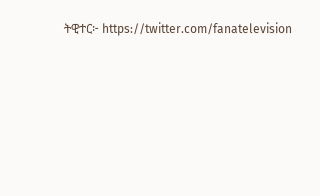ትዊተር፦ https://twitter.com/fanatelevision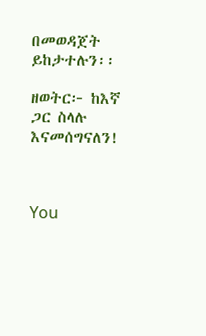በመወዳጀት ይከታተሉን፡፡

ዘወትር፦ ከእኛ ጋር ስላሉ እናመሰግናለን!



You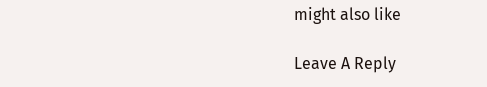might also like

Leave A Reply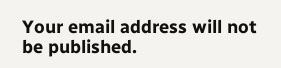Your email address will not be published.